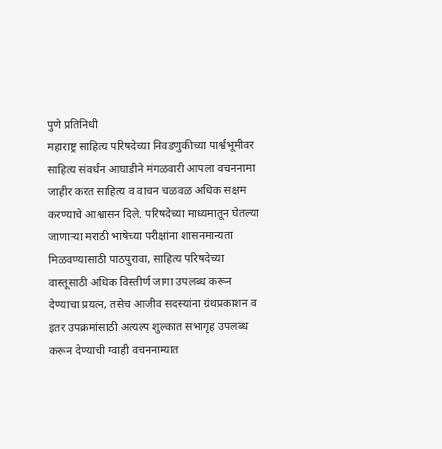पुणे प्रतिनिधी
महाराष्ट्र साहित्य परिषदेच्या निवडणुकीच्या पार्श्वभूमीवर साहित्य संवर्धन आघाडीने मंगळवारी आपला वचननामा जाहीर करत साहित्य व वाचन चळवळ अधिक सक्षम करण्याचे आश्वासन दिले. परिषदेच्या माध्यमातून घेतल्या जाणाऱ्या मराठी भाषेच्या परीक्षांना शासनमान्यता मिळवण्यासाठी पाठपुरावा, साहित्य परिषदेच्या वास्तूसाठी अधिक विस्तीर्ण जागा उपलब्ध करून देण्याचा प्रयत्न, तसेच आजीव सदस्यांना ग्रंथप्रकाशन व इतर उपक्रमांसाठी अत्यल्प शुल्कात सभागृह उपलब्ध करून देण्याची ग्वाही वचननाम्यात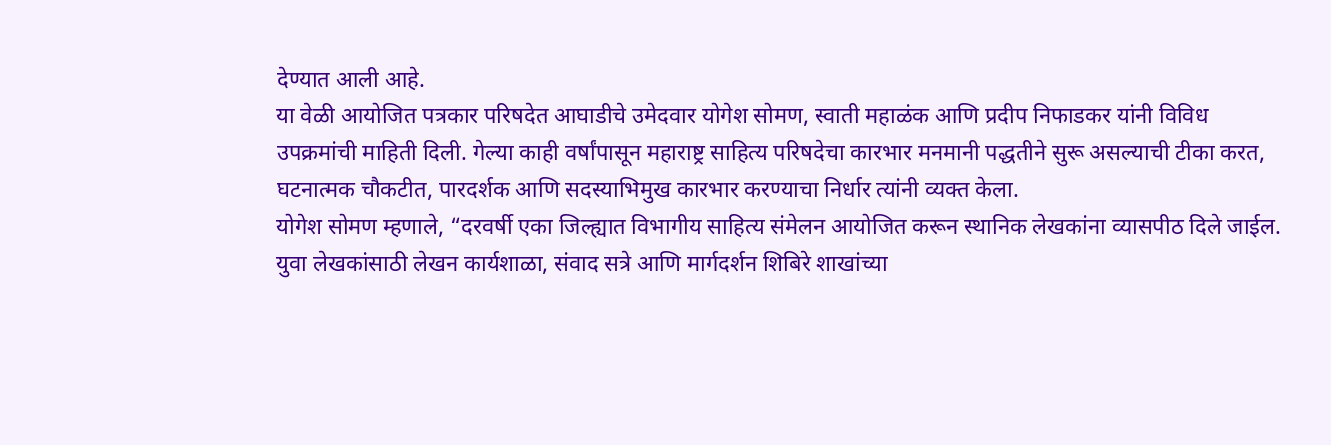देण्यात आली आहे.
या वेळी आयोजित पत्रकार परिषदेत आघाडीचे उमेदवार योगेश सोमण, स्वाती महाळंक आणि प्रदीप निफाडकर यांनी विविध उपक्रमांची माहिती दिली. गेल्या काही वर्षांपासून महाराष्ट्र साहित्य परिषदेचा कारभार मनमानी पद्धतीने सुरू असल्याची टीका करत, घटनात्मक चौकटीत, पारदर्शक आणि सदस्याभिमुख कारभार करण्याचा निर्धार त्यांनी व्यक्त केला.
योगेश सोमण म्हणाले, “दरवर्षी एका जिल्ह्यात विभागीय साहित्य संमेलन आयोजित करून स्थानिक लेखकांना व्यासपीठ दिले जाईल. युवा लेखकांसाठी लेखन कार्यशाळा, संवाद सत्रे आणि मार्गदर्शन शिबिरे शाखांच्या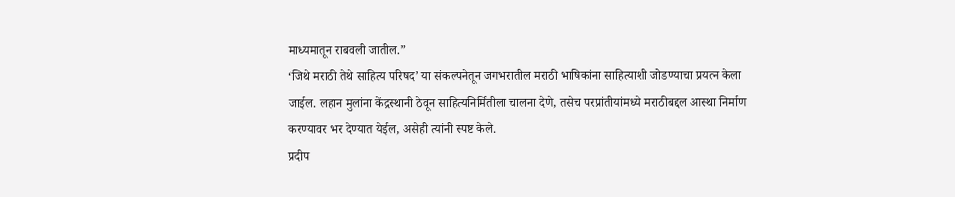माध्यमातून राबवली जातील.”
‘जिथे मराठी तेथे साहित्य परिषद’ या संकल्पनेतून जगभरातील मराठी भाषिकांना साहित्याशी जोडण्याचा प्रयत्न केला जाईल. लहान मुलांना केंद्रस्थानी ठेवून साहित्यनिर्मितीला चालना देणे, तसेच परप्रांतीयांमध्ये मराठीबद्दल आस्था निर्माण करण्यावर भर देण्यात येईल, असेही त्यांनी स्पष्ट केले.
प्रदीप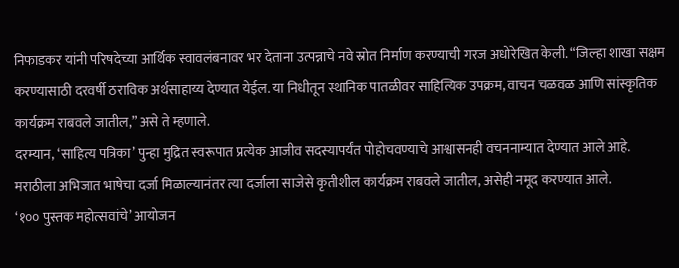निफाडकर यांनी परिषदेच्या आर्थिक स्वावलंबनावर भर देताना उत्पन्नाचे नवे स्रोत निर्माण करण्याची गरज अधोरेखित केली. “जिल्हा शाखा सक्षम करण्यासाठी दरवर्षी ठराविक अर्थसाहाय्य देण्यात येईल. या निधीतून स्थानिक पातळीवर साहित्यिक उपक्रम, वाचन चळवळ आणि सांस्कृतिक कार्यक्रम राबवले जातील,” असे ते म्हणाले.
दरम्यान, ‘साहित्य पत्रिका’ पुन्हा मुद्रित स्वरूपात प्रत्येक आजीव सदस्यापर्यंत पोहोचवण्याचे आश्वासनही वचननाम्यात देण्यात आले आहे. मराठीला अभिजात भाषेचा दर्जा मिळाल्यानंतर त्या दर्जाला साजेसे कृतीशील कार्यक्रम राबवले जातील, असेही नमूद करण्यात आले.
‘१०० पुस्तक महोत्सवांचे’ आयोजन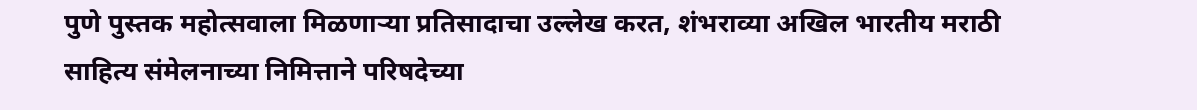पुणे पुस्तक महोत्सवाला मिळणाऱ्या प्रतिसादाचा उल्लेख करत, शंभराव्या अखिल भारतीय मराठी साहित्य संमेलनाच्या निमित्ताने परिषदेच्या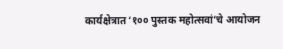कार्यक्षेत्रात ‘१०० पुस्तक महोत्सवां’चे आयोजन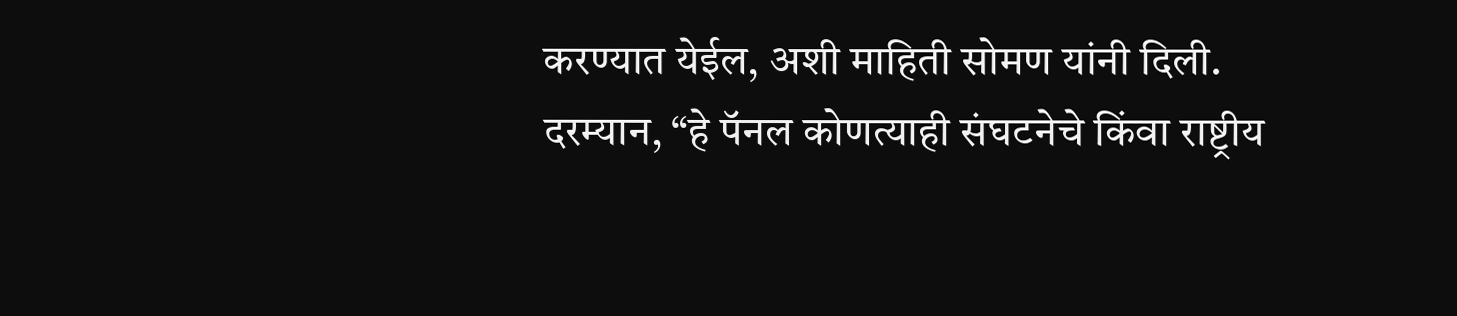करण्यात येईल, अशी माहिती सोमण यांनी दिली.
दरम्यान, “हे पॅनल कोणत्याही संघटनेचे किंवा राष्ट्रीय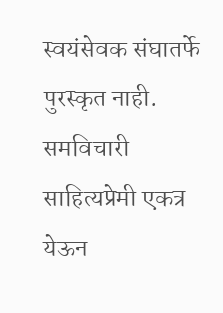स्वयंसेवक संघातर्फे पुरस्कृत नाही. समविचारी साहित्यप्रेमी एकत्र येऊन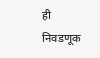ही निवडणूक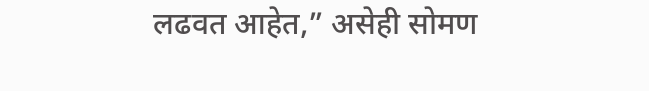लढवत आहेत,” असेही सोमण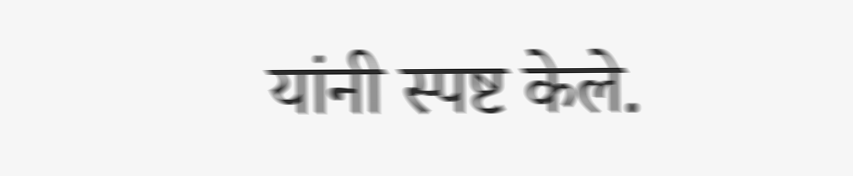यांनी स्पष्ट केले.